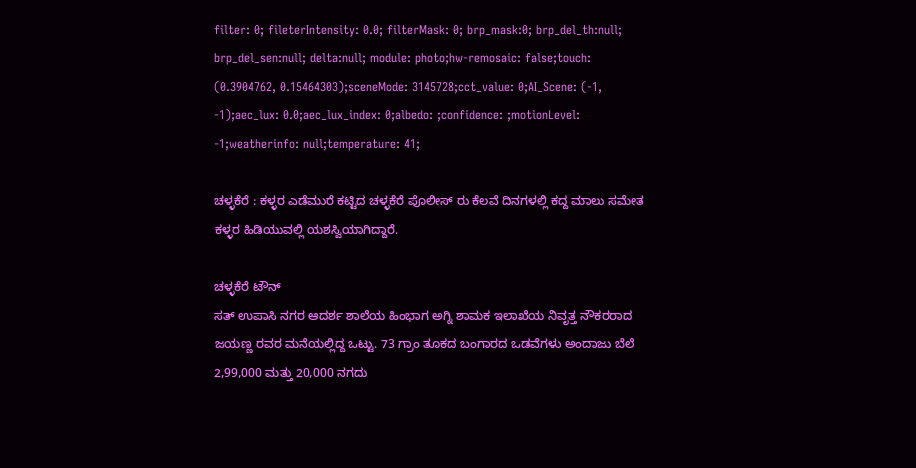filter: 0; fileterIntensity: 0.0; filterMask: 0; brp_mask:0; brp_del_th:null; brp_del_sen:null; delta:null; module: photo;hw-remosaic: false;touch: (0.3904762, 0.15464303);sceneMode: 3145728;cct_value: 0;AI_Scene: (-1, -1);aec_lux: 0.0;aec_lux_index: 0;albedo: ;confidence: ;motionLevel: -1;weatherinfo: null;temperature: 41;

ಚಳ್ಳಕೆರೆ : ಕಳ್ಳರ ಎಡೆಮುರೆ ಕಟ್ಟಿದ ಚಳ್ಳಕೆರೆ ಪೊಲೀಸ್ ರು ಕೆಲವೆ ದಿನಗಳಲ್ಲಿ ಕದ್ದ ಮಾಲು ಸಮೇತ ಕಳ್ಳರ ಹಿಡಿಯುವಲ್ಲಿ ಯಶಸ್ವಿಯಾಗಿದ್ದಾರೆ.

ಚಳ್ಳಕೆರೆ ಟೌನ್
ಸತ್ ಉಪಾಸಿ ನಗರ ಆದರ್ಶ ಶಾಲೆಯ ಹಿಂಭಾಗ ಅಗ್ನಿ ಶಾಮಕ ಇಲಾಖೆಯ ನಿವೃತ್ತ ನೌಕರರಾದ ಜಯಣ್ಣ ರವರ ಮನೆಯಲ್ಲಿದ್ದ ಒಟ್ಟು. 73 ಗ್ರಾಂ ತೂಕದ ಬಂಗಾರದ ಒಡವೆಗಳು ಅಂದಾಜು ಬೆಲೆ 2,99,000 ಮತ್ತು 20,000 ನಗದು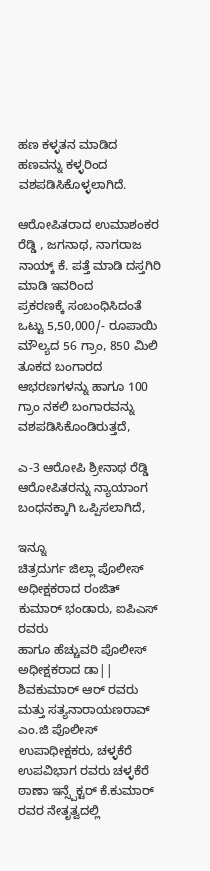ಹಣ ಕಳ್ಳತನ ಮಾಡಿದ ಹಣವನ್ನು ಕಳ್ಳರಿಂದ ವಶಪಡಿಸಿಕೊಳ್ಳಲಾಗಿದೆ.

ಆರೋಪಿತರಾದ ಉಮಾಶಂಕರ ರೆಡ್ಡಿ , ಜಗನಾಥ, ನಾಗರಾಜ ನಾಯ್ಕ್ ಕೆ. ಪತ್ತೆ ಮಾಡಿ ದಸ್ತಗಿರಿ
ಮಾಡಿ ಇವರಿಂದ
ಪ್ರಕರಣಕ್ಕೆ ಸಂಬಂಧಿಸಿದಂತೆ ಒಟ್ಟು 5,50,000/- ರೂಪಾಯಿ ಮೌಲ್ಯದ 56 ಗ್ರಾಂ, 850 ಮಿಲಿ ತೂಕದ ಬಂಗಾರದ
ಆಭರಣಗಳನ್ನು ಹಾಗೂ 100 ಗ್ರಾಂ ನಕಲಿ ಬಂಗಾರವನ್ನು ವಶಪಡಿಸಿಕೊಂಡಿರುತ್ತದೆ,

ಎ-3 ಆರೋಪಿ ಶ್ರೀನಾಥ ರೆಡ್ಡಿ ಆರೋಪಿತರನ್ನು ನ್ಯಾಯಾಂಗ ಬಂಧನಕ್ಕಾಗಿ ಒಪ್ಪಿಸಲಾಗಿದೆ,

ಇನ್ನೂ
ಚಿತ್ರದುರ್ಗ ಜಿಲ್ಲಾ ಪೊಲೀಸ್‌ ಅಧೀಕ್ಷಕರಾದ ರಂಜಿತ್ ಕುಮಾರ್ ಭಂಡಾರು, ಐಪಿಎಸ್ ರವರು
ಹಾಗೂ ಹೆಚ್ಚುವರಿ ಪೊಲೀಸ್ ಅಧೀಕ್ಷಕರಾದ ಡಾ|| ಶಿವಕುಮಾರ್ ಆರ್ ರವರು ಮತ್ತು ಸತ್ಯನಾರಾಯಣರಾವ್ ಎಂ.ಜಿ ಪೊಲೀಸ್‌
ಉಪಾಧೀಕ್ಷಕರು, ಚಳ್ಳಕೆರೆ ಉಪವಿಭಾಗ ರವರು ಚಳ್ಳಕೆರೆ ಠಾಣಾ ಇನ್ಸ್ಪೆಕ್ಟರ್ ಕೆ.ಕುಮಾರ್
ರವರ ನೇತೃತ್ವದಲ್ಲಿ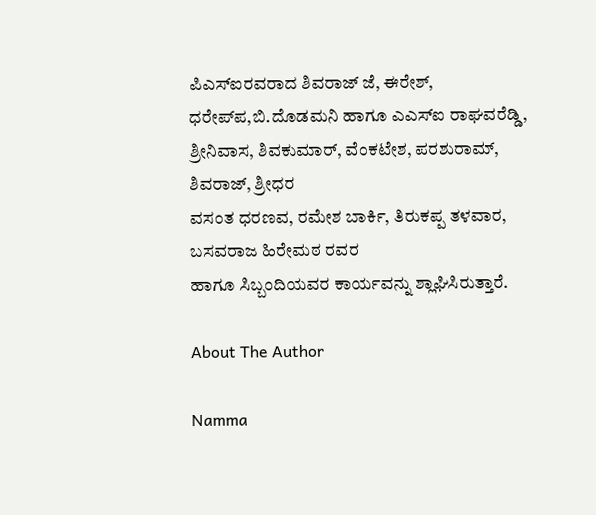ಪಿಎಸ್‌ಐರವರಾದ ಶಿವರಾಜ್ ಜೆ, ಈರೇಶ್, ಧರೇಪ್‌ಪ,ಬಿ.ದೊಡಮನಿ ಹಾಗೂ ಎಎಸ್‌ಐ ರಾಘವರೆಡ್ಡಿ, ಶ್ರೀನಿವಾಸ, ಶಿವಕುಮಾರ್, ವೆಂಕಟೇಶ, ಪರಶುರಾಮ್‌, ಶಿವರಾಜ್, ಶ್ರೀಧರ
ವಸಂತ ಧರಣವ‌, ರಮೇಶ ಬಾರ್ಕಿ, ತಿರುಕಪ್ಪ ತಳವಾರ, ಬಸವರಾಜ ಹಿರೇಮಠ ರವರ
ಹಾಗೂ ಸಿಬ್ಬಂದಿಯವರ ಕಾರ್ಯವನ್ನು ಶ್ಲಾಘಿಸಿರುತ್ತಾರೆ.

About The Author

Namma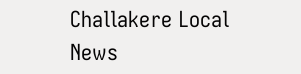Challakere Local News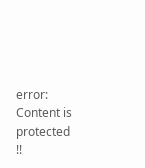error: Content is protected !!